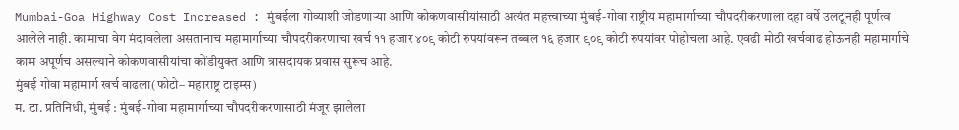Mumbai-Goa Highway Cost Increased : मुंबईला गोव्याशी जोडणाऱ्या आणि कोकणवासीयांसाठी अत्यंत महत्त्वाच्या मुंबई-गोवा राष्ट्रीय महामार्गाच्या चौपदरीकरणाला दहा वर्षे उलटूनही पूर्णत्व आलेले नाही. कामाचा वेग मंदावलेला असतानाच महामार्गाच्या चौपदरीकरणाचा खर्च ११ हजार ४०९ कोटी रुपयांवरून तब्बल १६ हजार ९०९ कोटी रुपयांवर पोहोचला आहे. एवढी मोठी खर्चवाढ होऊनही महामार्गाचे काम अपूर्णच असल्याने कोकणवासीयांचा कोंडीयुक्त आणि त्रासदायक प्रवास सुरूच आहे.
मुंबई गोवा महामार्ग खर्च वाढला(फोटो– महाराष्ट्र टाइम्स)
म. टा. प्रतिनिधी, मुंबई : मुंबई-गोवा महामार्गाच्या चौपदरीकरणासाठी मंजूर झालेला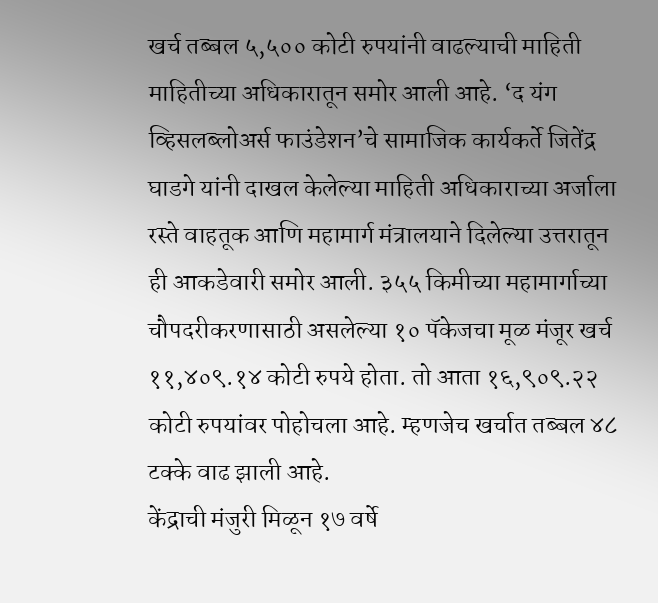खर्च तब्बल ५,५०० कोटी रुपयांनी वाढल्याची माहिती माहितीच्या अधिकारातून समोर आली आहे. ‘द यंग व्हिसलब्लोअर्स फाउंडेशन’चे सामाजिक कार्यकर्ते जितेंद्र घाडगे यांनी दाखल केलेल्या माहिती अधिकाराच्या अर्जाला रस्ते वाहतूक आणि महामार्ग मंत्रालयाने दिलेल्या उत्तरातून ही आकडेवारी समोर आली. ३५५ किमीच्या महामार्गाच्या चौपदरीकरणासाठी असलेल्या १० पॅकेजचा मूळ मंजूर खर्च ११,४०९.१४ कोटी रुपये होता. तो आता १६,९०९.२२ कोटी रुपयांवर पोहोचला आहे. म्हणजेच खर्चात तब्बल ४८ टक्के वाढ झाली आहे.
केंद्राची मंजुरी मिळून १७ वर्षे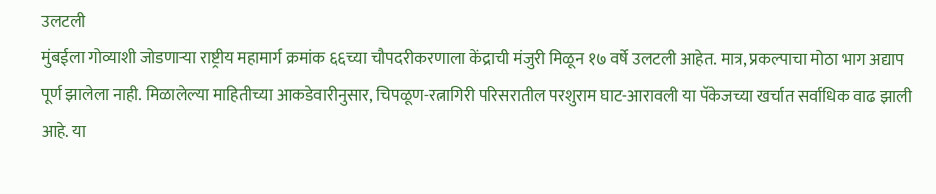उलटली
मुंबईला गोव्याशी जोडणाऱ्या राष्ट्रीय महामार्ग क्रमांक ६६च्या चौपदरीकरणाला केंद्राची मंजुरी मिळून १७ वर्षे उलटली आहेत. मात्र, प्रकल्पाचा मोठा भाग अद्याप पूर्ण झालेला नाही. मिळालेल्या माहितीच्या आकडेवारीनुसार, चिपळूण-रत्नागिरी परिसरातील परशुराम घाट-आरावली या पॅकेजच्या खर्चात सर्वाधिक वाढ झाली आहे. या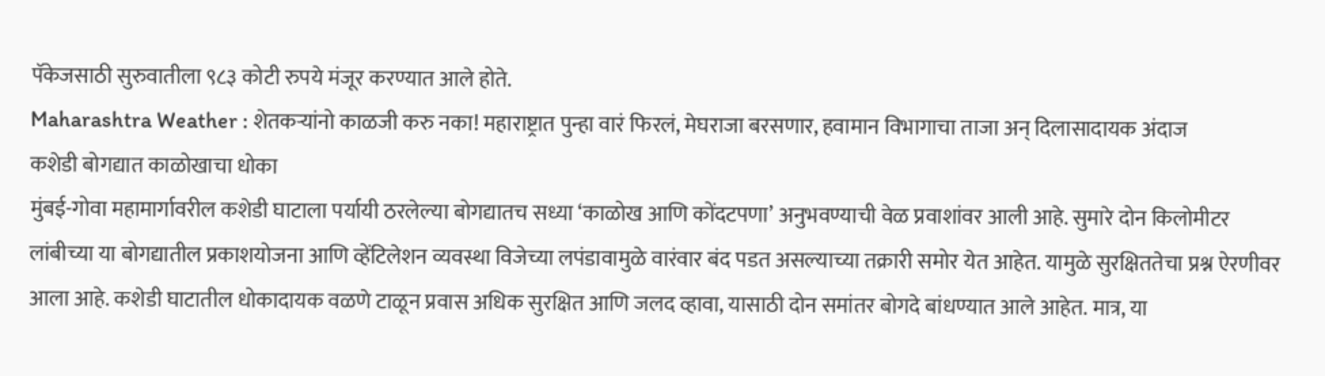पॅकेजसाठी सुरुवातीला ९८३ कोटी रुपये मंजूर करण्यात आले होते.
Maharashtra Weather : शेतकऱ्यांनो काळजी करु नका! महाराष्ट्रात पुन्हा वारं फिरलं, मेघराजा बरसणार, हवामान विभागाचा ताजा अन् दिलासादायक अंदाज
कशेडी बोगद्यात काळोखाचा धोका
मुंबई-गोवा महामार्गावरील कशेडी घाटाला पर्यायी ठरलेल्या बोगद्यातच सध्या ‘काळोख आणि कोंदटपणा’ अनुभवण्याची वेळ प्रवाशांवर आली आहे. सुमारे दोन किलोमीटर लांबीच्या या बोगद्यातील प्रकाशयोजना आणि व्हेंटिलेशन व्यवस्था विजेच्या लपंडावामुळे वारंवार बंद पडत असल्याच्या तक्रारी समोर येत आहेत. यामुळे सुरक्षिततेचा प्रश्न ऐरणीवर आला आहे. कशेडी घाटातील धोकादायक वळणे टाळून प्रवास अधिक सुरक्षित आणि जलद व्हावा, यासाठी दोन समांतर बोगदे बांधण्यात आले आहेत. मात्र, या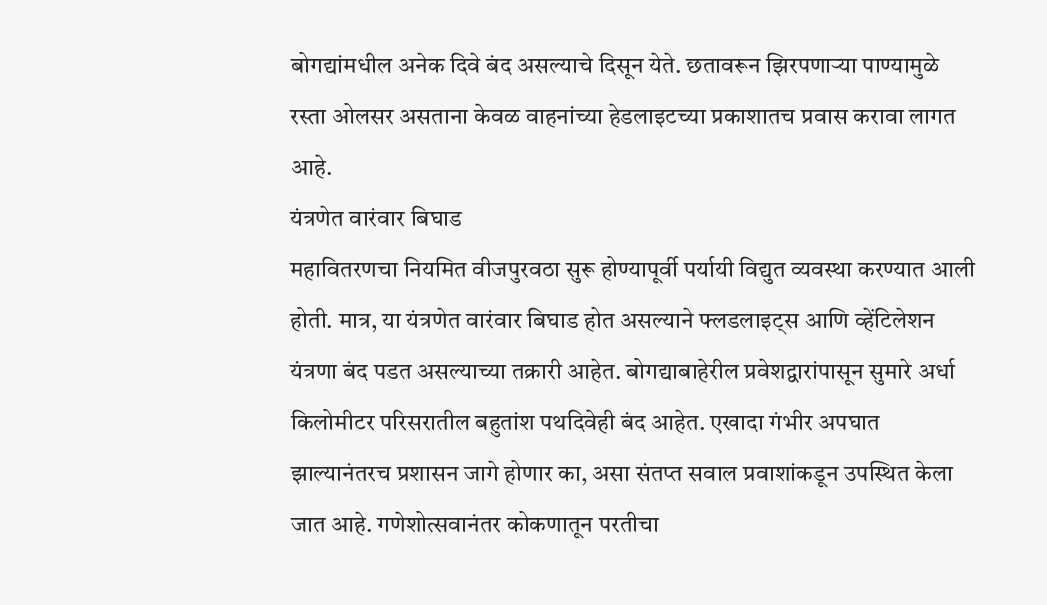बोगद्यांमधील अनेक दिवे बंद असल्याचे दिसून येते. छतावरून झिरपणाऱ्या पाण्यामुळे रस्ता ओलसर असताना केवळ वाहनांच्या हेडलाइटच्या प्रकाशातच प्रवास करावा लागत आहे.
यंत्रणेत वारंवार बिघाड
महावितरणचा नियमित वीजपुरवठा सुरू होण्यापूर्वी पर्यायी विद्युत व्यवस्था करण्यात आली होती. मात्र, या यंत्रणेत वारंवार बिघाड होत असल्याने फ्लडलाइट्स आणि व्हेंटिलेशन यंत्रणा बंद पडत असल्याच्या तक्रारी आहेत. बोगद्याबाहेरील प्रवेशद्वारांपासून सुमारे अर्धा किलोमीटर परिसरातील बहुतांश पथदिवेही बंद आहेत. एखादा गंभीर अपघात झाल्यानंतरच प्रशासन जागे होणार का, असा संतप्त सवाल प्रवाशांकडून उपस्थित केला जात आहे. गणेशोत्सवानंतर कोकणातून परतीचा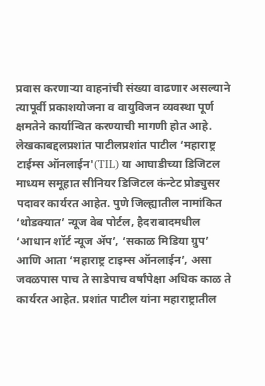प्रवास करणाऱ्या वाहनांची संख्या वाढणार असल्याने त्यापूर्वी प्रकाशयोजना व वायुविजन व्यवस्था पूर्ण क्षमतेने कार्यान्वित करण्याची मागणी होत आहे.
लेखकाबद्दलप्रशांत पाटीलप्रशांत पाटील ‘महाराष्ट्र टाईम्स ऑनलाईन'(TIL) या आघाडीच्या डिजिटल माध्यम समूहात सीनियर डिजिटल कंन्टेट प्रोड्युसर पदावर कार्यरत आहेत. पुणे जिल्ह्यातील नामांकित ‘थोडक्यात’ न्यूज वेब पोर्टल, हैदराबादमधील ‘आधान शॉर्ट न्यूज ॲप’, ‘सकाळ मिडिया ग्रुप’ आणि आता ‘महाराष्ट्र टाइम्स ऑनलाईन’, असा जवळपास पाच ते साडेपाच वर्षांपेक्षा अधिक काळ ते कार्यरत आहेत. प्रशांत पाटील यांना महाराष्ट्रातील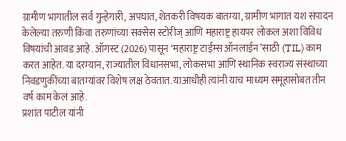ग्रामीण भागातील सर्व गुन्हेगारी, अपघात, शेतकरी विषयक बातम्या, ग्रामीण भागात यश संपादन केलेल्या तरुणी किंवा तरुणांच्या सक्सेस स्टोरीज् आणि महाराष्ट्र हायपर लोकल अशा विविध विषयांची आवड आहे. ऑगस्ट (2026) पासून ‘महाराष्ट्र टाईम्स ऑनलाईन’साठी (TIL) काम करत आहेत. या दरम्यान, राज्यातील विधानसभा, लोकसभा आणि स्थानिक स्वराज्य संस्थाच्या निवडणुकींच्या बातम्यांवर विशेष लक्ष ठेवतात. याआधीही त्यांनी याच माध्यम समूहासोबत तीन वर्ष काम केलं आहे.
प्रशांत पाटील यांनी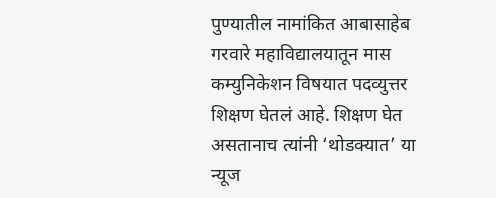पुण्यातील नामांकित आबासाहेब गरवारे महाविद्यालयातून मास कम्युनिकेशन विषयात पदव्युत्तर शिक्षण घेतलं आहे. शिक्षण घेत असतानाच त्यांनी ‘थोडक्यात’ या न्यूज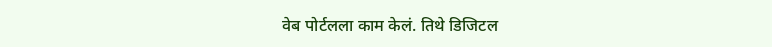वेब पोर्टलला काम केलं. तिथे डिजिटल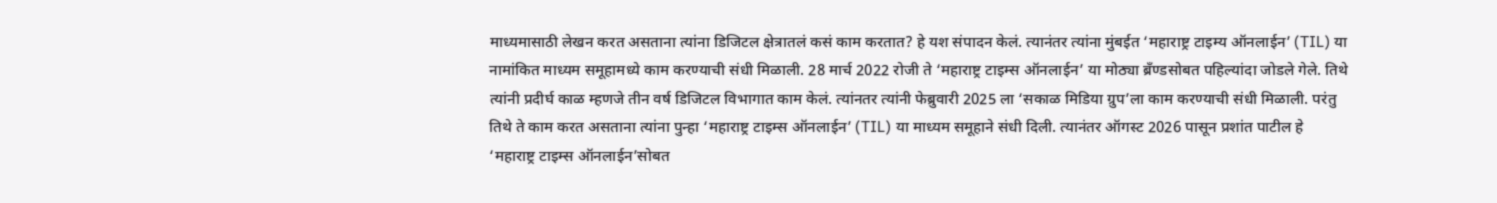माध्यमासाठी लेखन करत असताना त्यांना डिजिटल क्षेत्रातलं कसं काम करतात? हे यश संपादन केलं. त्यानंतर त्यांना मुंबईत ‘महाराष्ट्र टाइम्य ऑनलाईन’ (TIL) या नामांकित माध्यम समूहामध्ये काम करण्याची संधी मिळाली. 28 मार्च 2022 रोजी ते ‘महाराष्ट्र टाइम्स ऑनलाईन’ या मोठ्या ब्रँण्डसोबत पहिल्यांदा जोडले गेले. तिथे त्यांनी प्रदीर्घ काळ म्हणजे तीन वर्ष डिजिटल विभागात काम केलं. त्यांनतर त्यांनी फेब्रुवारी 2025 ला ‘सकाळ मिडिया ग्रुप’ला काम करण्याची संधी मिळाली. परंतु तिथे ते काम करत असताना त्यांना पुन्हा ‘महाराष्ट्र टाइम्स ऑनलाईन’ (TIL) या माध्यम समूहाने संधी दिली. त्यानंतर ऑगस्ट 2026 पासून प्रशांत पाटील हे ‘महाराष्ट्र टाइम्स ऑनलाईन’सोबत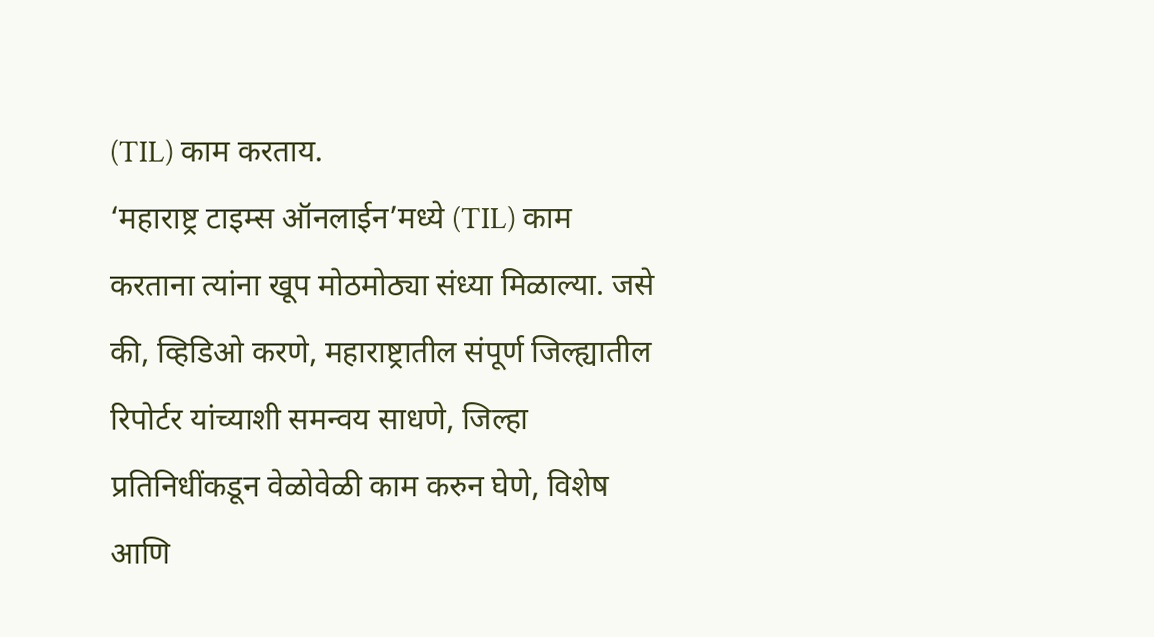(TIL) काम करताय.
‘महाराष्ट्र टाइम्स ऑनलाईन’मध्ये (TIL) काम करताना त्यांना खूप मोठमोठ्या संध्या मिळाल्या. जसे की, व्हिडिओ करणे, महाराष्ट्रातील संपूर्ण जिल्ह्यातील रिपोर्टर यांच्याशी समन्वय साधणे, जिल्हा प्रतिनिधींकडून वेळोवेळी काम करुन घेणे, विशेष आणि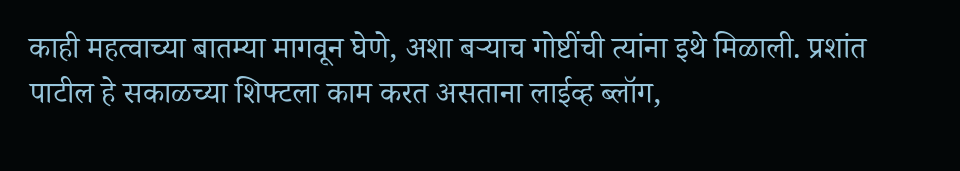काही महत्वाच्या बातम्या मागवून घेणे, अशा बऱ्याच गोष्टींची त्यांना इथे मिळाली. प्रशांत पाटील हे सकाळच्या शिफ्टला काम करत असताना लाईव्ह ब्लॉग,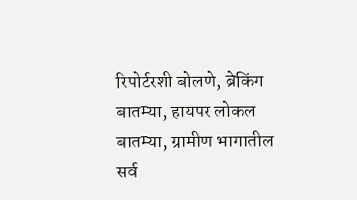रिपोर्टरशी बोलणे, ब्रेकिंग बातम्या, हायपर लोकल बातम्या, ग्रामीण भागातील सर्व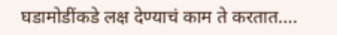घडामोडींकडे लक्ष देण्याचं काम ते करतात.…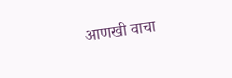आणखी वाचा